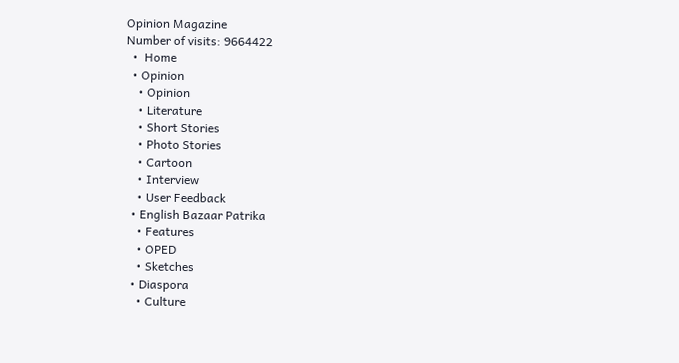Opinion Magazine
Number of visits: 9664422
  •  Home
  • Opinion
    • Opinion
    • Literature
    • Short Stories
    • Photo Stories
    • Cartoon
    • Interview
    • User Feedback
  • English Bazaar Patrika
    • Features
    • OPED
    • Sketches
  • Diaspora
    • Culture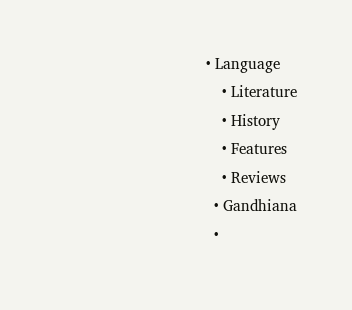• Language
    • Literature
    • History
    • Features
    • Reviews
  • Gandhiana
  •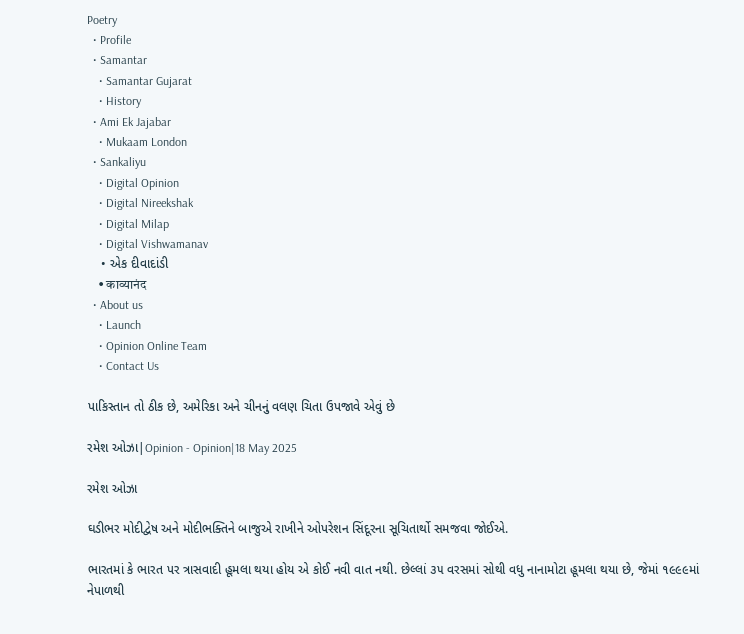Poetry
  • Profile
  • Samantar
    • Samantar Gujarat
    • History
  • Ami Ek Jajabar
    • Mukaam London
  • Sankaliyu
    • Digital Opinion
    • Digital Nireekshak
    • Digital Milap
    • Digital Vishwamanav
    • એક દીવાદાંડી
    • काव्यानंद
  • About us
    • Launch
    • Opinion Online Team
    • Contact Us

પાકિસ્તાન તો ઠીક છે, અમેરિકા અને ચીનનું વલણ ચિતા ઉપજાવે એવું છે

રમેશ ઓઝા|Opinion - Opinion|18 May 2025

રમેશ ઓઝા

ઘડીભર મોદીદ્વેષ અને મોદીભક્તિને બાજુએ રાખીને ઓપરેશન સિંદૂરના સૂચિતાર્થો સમજવા જોઈએ.

ભારતમાં કે ભારત પર ત્રાસવાદી હૂમલા થયા હોય એ કોઈ નવી વાત નથી. છેલ્લાં ૩૫ વરસમાં સોથી વધુ નાનામોટા હૂમલા થયા છે, જેમાં ૧૯૯૯માં નેપાળથી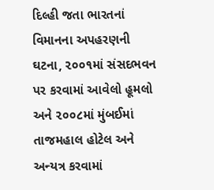દિલ્હી જતા ભારતનાં વિમાનના અપહરણની ઘટના, ૨૦૦૧માં સંસદભવન પર કરવામાં આવેલો હૂમલો અને ૨૦૦૮માં મુંબઈમાં તાજમહાલ હોટેલ અને અન્યત્ર કરવામાં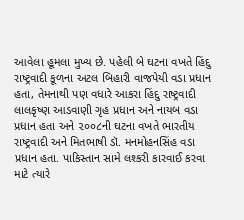આવેલા હૂમલા મુખ્ય છે. પહેલી બે ઘટના વખતે હિંદુ રાષ્ટ્રવાદી કૂળના અટલ બિહારી વાજપેયી વડા પ્રધાન હતા, તેમનાથી પણ વધારે આકરા હિંદુ રાષ્ટ્રવાદી લાલકૃષ્ણ આડવાણી ગૃહ પ્રધાન અને નાયબ વડા પ્રધાન હતા અને ૨૦૦૮ની ઘટના વખતે ભારતીય રાષ્ટ્રવાદી અને મિતભાષી ડૉ. મનમોહનસિંહ વડા પ્રધાન હતા. પાકિસ્તાન સામે લશ્કરી કારવાઈ કરવા માટે ત્યારે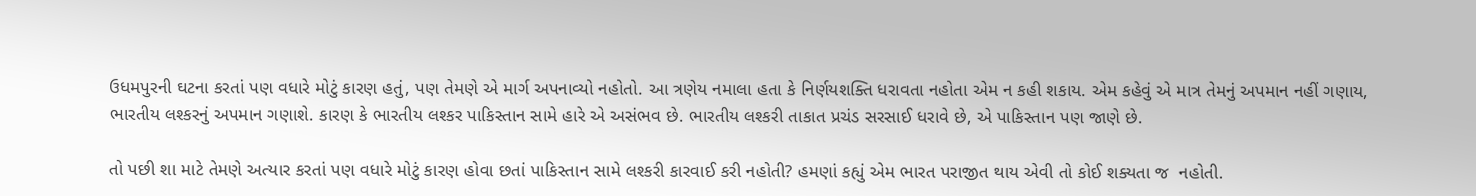ઉધમપુરની ઘટના કરતાં પણ વધારે મોટું કારણ હતું, પણ તેમણે એ માર્ગ અપનાવ્યો નહોતો. આ ત્રણેય નમાલા હતા કે નિર્ણયશક્તિ ધરાવતા નહોતા એમ ન કહી શકાય. એમ કહેવું એ માત્ર તેમનું અપમાન નહીં ગણાય, ભારતીય લશ્કરનું અપમાન ગણાશે. કારણ કે ભારતીય લશ્કર પાકિસ્તાન સામે હારે એ અસંભવ છે. ભારતીય લશ્કરી તાકાત પ્રચંડ સરસાઈ ધરાવે છે, એ પાકિસ્તાન પણ જાણે છે.

તો પછી શા માટે તેમણે અત્યાર કરતાં પણ વધારે મોટું કારણ હોવા છતાં પાકિસ્તાન સામે લશ્કરી કારવાઈ કરી નહોતી? હમણાં કહ્યું એમ ભારત પરાજીત થાય એવી તો કોઈ શક્યતા જ  નહોતી.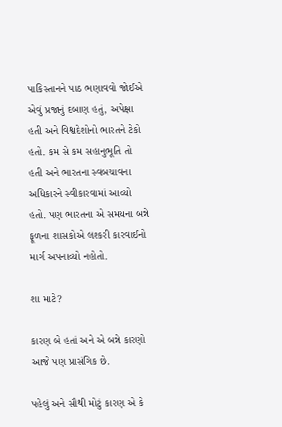પાકિસ્તાનને પાઠ ભણાવવો જોઈએ એવું પ્રજાનું દબાણ હતું, અપેક્ષા હતી અને વિશ્વદેશોનો ભારતને ટેકો હતો. કમ સે કમ સહાનુભૂતિ તો હતી અને ભારતના સ્વબચાવના અધિકારને સ્વીકારવામાં આવ્યો હતો. પણ ભારતના એ સમયના બન્ને ફૂળના શાસકોએ લશ્કરી કારવાઈનો માર્ગ અપનાવ્યો નહોતો.

શા માટે?

કારણ બે હતાં અને એ બન્ને કારણો આજે પણ પ્રાસંગિક છે.

પહેલું અને સૌથી મોટું કારણ એ કે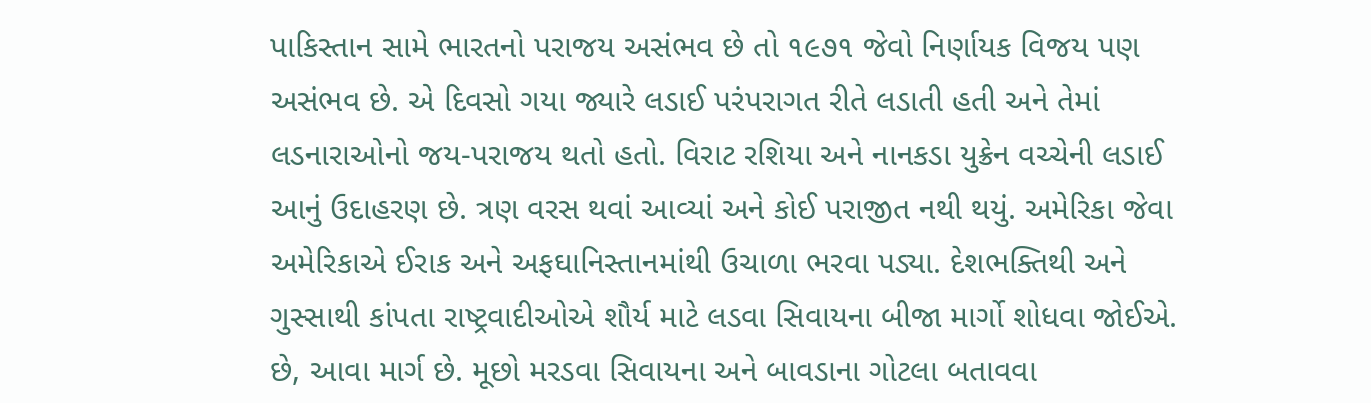પાકિસ્તાન સામે ભારતનો પરાજય અસંભવ છે તો ૧૯૭૧ જેવો નિર્ણાયક વિજય પણ અસંભવ છે. એ દિવસો ગયા જ્યારે લડાઈ પરંપરાગત રીતે લડાતી હતી અને તેમાં લડનારાઓનો જય-પરાજય થતો હતો. વિરાટ રશિયા અને નાનકડા યુક્રેન વચ્ચેની લડાઈ આનું ઉદાહરણ છે. ત્રણ વરસ થવાં આવ્યાં અને કોઈ પરાજીત નથી થયું. અમેરિકા જેવા અમેરિકાએ ઈરાક અને અફઘાનિસ્તાનમાંથી ઉચાળા ભરવા પડ્યા. દેશભક્તિથી અને ગુસ્સાથી કાંપતા રાષ્ટ્રવાદીઓએ શૌર્ય માટે લડવા સિવાયના બીજા માર્ગો શોધવા જોઈએ. છે, આવા માર્ગ છે. મૂછો મરડવા સિવાયના અને બાવડાના ગોટલા બતાવવા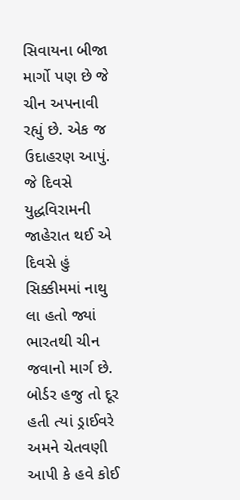સિવાયના બીજા માર્ગો પણ છે જે ચીન અપનાવી રહ્યું છે. એક જ ઉદાહરણ આપું. જે દિવસે યુદ્ધવિરામની જાહેરાત થઈ એ દિવસે હું સિક્કીમમાં નાથુ લા હતો જ્યાં ભારતથી ચીન જવાનો માર્ગ છે. બોર્ડર હજુ તો દૂર હતી ત્યાં ડ્રાઈવરે અમને ચેતવણી આપી કે હવે કોઈ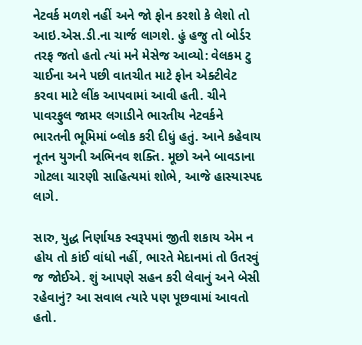નેટવર્ક મળશે નહીં અને જો ફોન કરશો કે લેશો તો આઇ.એસ.ડી.ના ચાર્જ લાગશે. હું હજુ તો બોર્ડર તરફ જતો હતો ત્યાં મને મેસેજ આવ્યો: વેલકમ ટુ ચાઈના અને પછી વાતચીત માટે ફોન એક્ટીવેટ કરવા માટે લીંક આપવામાં આવી હતી. ચીને પાવરફુલ જામર લગાડીને ભારતીય નેટવર્કને ભારતની ભૂમિમાં બ્લોક કરી દીધું હતું. આને કહેવાય નૂતન યુગની અભિનવ શક્તિ. મૂછો અને બાવડાના ગોટલા ચારણી સાહિત્યમાં શોભે, આજે હાસ્યાસ્પદ લાગે.

સારુ, યુદ્ધ નિર્ણાયક સ્વરૂપમાં જીતી શકાય એમ ન હોય તો કાંઈ વાંધો નહીં, ભારતે મેદાનમાં તો ઉતરવું જ જોઈએ. શું આપણે સહન કરી લેવાનું અને બેસી રહેવાનું? આ સવાલ ત્યારે પણ પૂછવામાં આવતો હતો.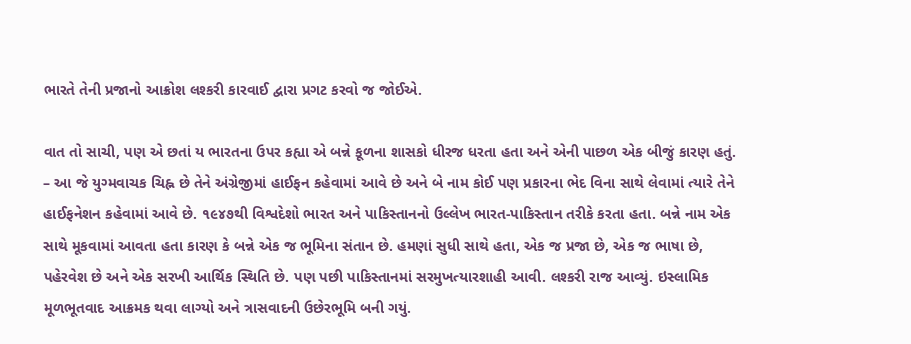ભારતે તેની પ્રજાનો આક્રોશ લશ્કરી કારવાઈ દ્વારા પ્રગટ કરવો જ જોઈએ.

વાત તો સાચી, પણ એ છતાં ય ભારતના ઉપર કહ્યા એ બન્ને કૂળના શાસકો ધીરજ ધરતા હતા અને એની પાછળ એક બીજું કારણ હતું. – આ જે યુગ્મવાચક ચિહ્ન છે તેને અંગ્રેજીમાં હાઈફન કહેવામાં આવે છે અને બે નામ કોઈ પણ પ્રકારના ભેદ વિના સાથે લેવામાં ત્યારે તેને હાઈફનેશન કહેવામાં આવે છે. ૧૯૪૭થી વિશ્વદેશો ભારત અને પાકિસ્તાનનો ઉલ્લેખ ભારત-પાકિસ્તાન તરીકે કરતા હતા. બન્ને નામ એક સાથે મૂકવામાં આવતા હતા કારણ કે બન્ને એક જ ભૂમિના સંતાન છે. હમણાં સુધી સાથે હતા, એક જ પ્રજા છે, એક જ ભાષા છે, પહેરવેશ છે અને એક સરખી આર્થિક સ્થિતિ છે. પણ પછી પાકિસ્તાનમાં સરમુખત્યારશાહી આવી. લશ્કરી રાજ આવ્યું. ઇસ્લામિક મૂળભૂતવાદ આક્રમક થવા લાગ્યો અને ત્રાસવાદની ઉછેરભૂમિ બની ગયું.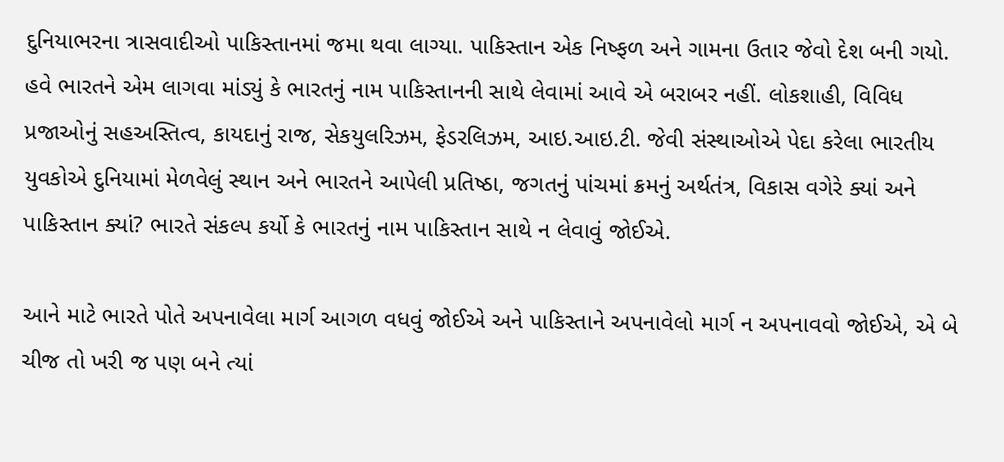દુનિયાભરના ત્રાસવાદીઓ પાકિસ્તાનમાં જમા થવા લાગ્યા. પાકિસ્તાન એક નિષ્ફળ અને ગામના ઉતાર જેવો દેશ બની ગયો. હવે ભારતને એમ લાગવા માંડ્યું કે ભારતનું નામ પાકિસ્તાનની સાથે લેવામાં આવે એ બરાબર નહીં. લોકશાહી, વિવિધ પ્રજાઓનું સહઅસ્તિત્વ, કાયદાનું રાજ, સેકયુલરિઝમ, ફેડરલિઝમ, આઇ.આઇ.ટી. જેવી સંસ્થાઓએ પેદા કરેલા ભારતીય યુવકોએ દુનિયામાં મેળવેલું સ્થાન અને ભારતને આપેલી પ્રતિષ્ઠા, જગતનું પાંચમાં ક્રમનું અર્થતંત્ર, વિકાસ વગેરે ક્યાં અને પાકિસ્તાન ક્યાં? ભારતે સંકલ્પ કર્યો કે ભારતનું નામ પાકિસ્તાન સાથે ન લેવાવું જોઈએ.

આને માટે ભારતે પોતે અપનાવેલા માર્ગ આગળ વધવું જોઈએ અને પાકિસ્તાને અપનાવેલો માર્ગ ન અપનાવવો જોઈએ, એ બે ચીજ તો ખરી જ પણ બને ત્યાં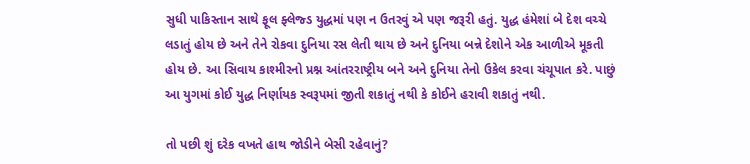સુધી પાકિસ્તાન સાથે ફૂલ ફ્લેજ્ડ યુદ્ધમાં પણ ન ઉતરવું એ પણ જરૂરી હતું. યુદ્ધ હંમેશાં બે દેશ વચ્ચે લડાતું હોય છે અને તેને રોકવા દુનિયા રસ લેતી થાય છે અને દુનિયા બન્ને દેશોને એક આળીએ મૂકતી હોય છે. આ સિવાય કાશ્મીરનો પ્રશ્ન આંતરરાષ્ટ્રીય બને અને દુનિયા તેનો ઉકેલ કરવા ચંચૂપાત કરે. પાછું આ યુગમાં કોઈ યુદ્ધ નિર્ણાયક સ્વરૂપમાં જીતી શકાતું નથી કે કોઈને હરાવી શકાતું નથી.

તો પછી શું દરેક વખતે હાથ જોડીને બેસી રહેવાનું?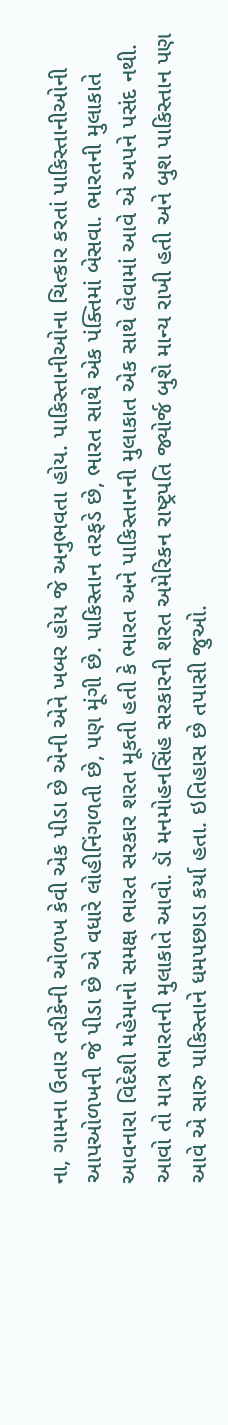ના, ગામના ઉતાર તરીકેની ઓળખ કેવી એક પીડા છે એની એને ખબર હોય જે અનુભવતા હોય. પાકિસ્તાનીઓના ચિત્કાર કરતાં પાકિસ્તાનીઓની આપઓળખની જે પીડા છે એ વધારે લોહીનિંગળતી છે, પણ મૂંગી છે. પાકિસ્તાન તરફડે છે, ભારત સાથે એક પંક્તિમાં બેસવા. ભારતની મુલાકાતે આવનારા વિદેશી મહેમાનો સમક્ષ ભારત સરકાર શરત મૂકતી હતી કે ભારત અને પાકિસ્તાનની મુલાકાત એક સાથે લેવામાં આવે એ અપને પસંદ નથી. આવો તો માત્ર ભારતની મુલાકાતે આવો. ડૉ મનમોહનસિંહ સરકારની શરત અમેરિકન રાષ્ટ્રપતિ જ્યોર્જ બુશે માન્ય રાખી હતી અને બુશ પાકિસ્તાન પણ આવે એ સારુ પાકિસ્તાને ધમપછાડા કર્યા હતા. ઇતિહાસ છે તપાસી જુઓ.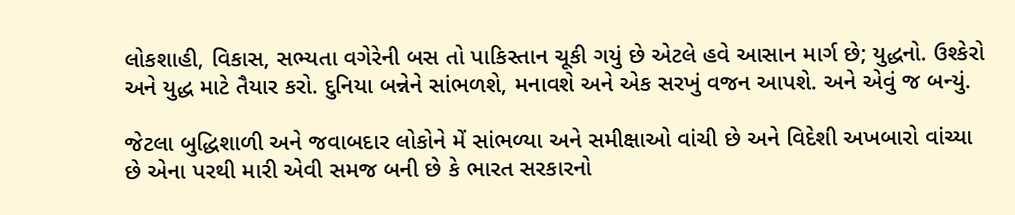લોકશાહી, વિકાસ, સભ્યતા વગેરેની બસ તો પાકિસ્તાન ચૂકી ગયું છે એટલે હવે આસાન માર્ગ છે; યુદ્ધનો. ઉશ્કેરો અને યુદ્ધ માટે તૈયાર કરો. દુનિયા બન્નેને સાંભળશે, મનાવશે અને એક સરખું વજન આપશે. અને એવું જ બન્યું.

જેટલા બુદ્ધિશાળી અને જવાબદાર લોકોને મેં સાંભળ્યા અને સમીક્ષાઓ વાંચી છે અને વિદેશી અખબારો વાંચ્યા છે એના પરથી મારી એવી સમજ બની છે કે ભારત સરકારનો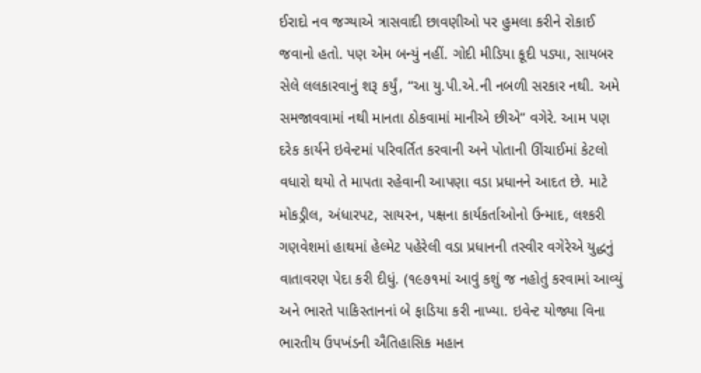ઈરાદો નવ જગ્યાએ ત્રાસવાદી છાવણીઓ પર હુમલા કરીને રોકાઈ જવાનો હતો. પણ એમ બન્યું નહીં. ગોદી મીડિયા કૂદી પડ્યા, સાયબર સેલે લલકારવાનું શરૂ કર્યું, “આ યુ.પી.એ.ની નબળી સરકાર નથી. અમે સમજાવવામાં નથી માનતા ઠોકવામાં માનીએ છીએ” વગેરે. આમ પણ દરેક કાર્યને ઇવેન્ટમાં પરિવર્તિત કરવાની અને પોતાની ઊંચાઈમાં કેટલો વધારો થયો તે માપતા રહેવાની આપણા વડા પ્રધાનને આદત છે. માટે મોકડ્રીલ, અંધારપટ, સાયરન, પક્ષના કાર્યકર્તાઓનો ઉન્માદ, લશ્કરી ગણવેશમાં હાથમાં હેલ્મેટ પહેરેલી વડા પ્રધાનની તસ્વીર વગેરેએ યુદ્ધનું વાતાવરણ પેદા કરી દીધું. (૧૯૭૧માં આવું કશું જ નહોતું કરવામાં આવ્યું અને ભારતે પાકિસ્તાનનાં બે ફાડિયા કરી નાખ્યા. ઇવેન્ટ યોજ્યા વિના ભારતીય ઉપખંડની ઐતિહાસિક મહાન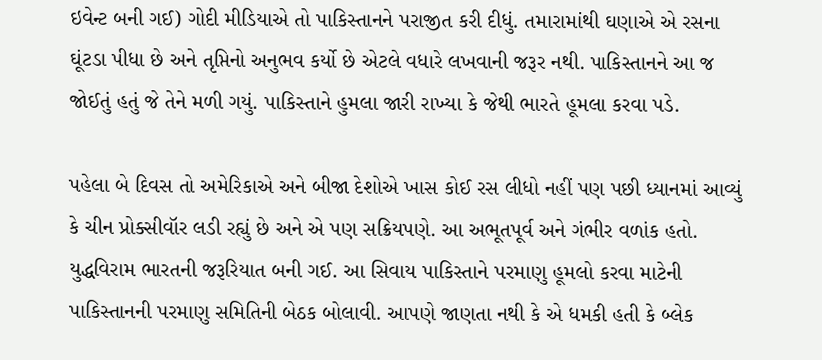ઇવેન્ટ બની ગઈ) ગોદી મીડિયાએ તો પાકિસ્તાનને પરાજીત કરી દીધું. તમારામાંથી ઘણાએ એ રસના ઘૂંટડા પીધા છે અને તૃપ્તિનો અનુભવ કર્યો છે એટલે વધારે લખવાની જરૂર નથી. પાકિસ્તાનને આ જ જોઈતું હતું જે તેને મળી ગયું. પાકિસ્તાને હુમલા જારી રાખ્યા કે જેથી ભારતે હૂમલા કરવા પડે.

પહેલા બે દિવસ તો અમેરિકાએ અને બીજા દેશોએ ખાસ કોઈ રસ લીધો નહીં પણ પછી ધ્યાનમાં આવ્યું કે ચીન પ્રોક્સીવૉર લડી રહ્યું છે અને એ પણ સક્રિયપણે. આ અભૂતપૂર્વ અને ગંભીર વળાંક હતો. યુદ્ધવિરામ ભારતની જરૂરિયાત બની ગઈ. આ સિવાય પાકિસ્તાને પરમાણુ હૂમલો કરવા માટેની પાકિસ્તાનની પરમાણુ સમિતિની બેઠક બોલાવી. આપણે જાણતા નથી કે એ ધમકી હતી કે બ્લેક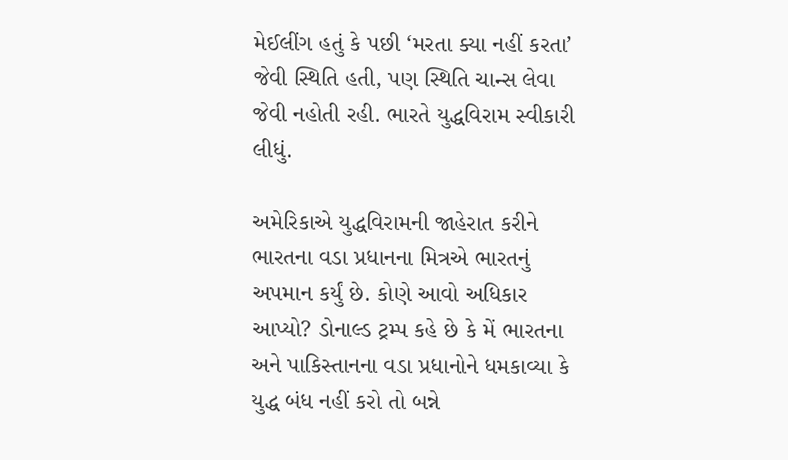મેઈલીંગ હતું કે પછી ‘મરતા ક્યા નહીં કરતા’ જેવી સ્થિતિ હતી, પણ સ્થિતિ ચાન્સ લેવા જેવી નહોતી રહી. ભારતે યુદ્ધવિરામ સ્વીકારી લીધું.

અમેરિકાએ યુદ્ધવિરામની જાહેરાત કરીને ભારતના વડા પ્રધાનના મિત્રએ ભારતનું અપમાન કર્યું છે. કોણે આવો અધિકાર આપ્યો? ડોનાલ્ડ ટ્રમ્પ કહે છે કે મેં ભારતના અને પાકિસ્તાનના વડા પ્રધાનોને ધમકાવ્યા કે યુદ્ધ બંધ નહીં કરો તો બન્ને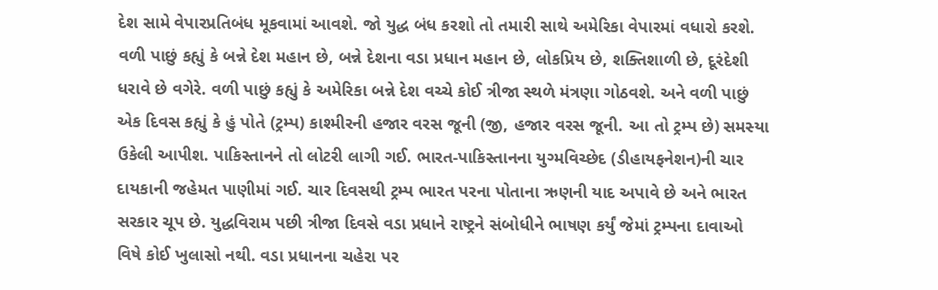દેશ સામે વેપારપ્રતિબંધ મૂકવામાં આવશે. જો યુદ્ધ બંધ કરશો તો તમારી સાથે અમેરિકા વેપારમાં વધારો કરશે. વળી પાછું કહ્યું કે બન્ને દેશ મહાન છે, બન્ને દેશના વડા પ્રધાન મહાન છે, લોકપ્રિય છે, શક્તિશાળી છે, દૂરંદેશી ધરાવે છે વગેરે. વળી પાછું કહ્યું કે અમેરિકા બન્ને દેશ વચ્ચે કોઈ ત્રીજા સ્થળે મંત્રણા ગોઠવશે. અને વળી પાછું એક દિવસ કહ્યું કે હું પોતે (ટ્રમ્પ) કાશ્મીરની હજાર વરસ જૂની (જી, હજાર વરસ જૂની. આ તો ટ્રમ્પ છે) સમસ્યા ઉકેલી આપીશ. પાકિસ્તાનને તો લોટરી લાગી ગઈ. ભારત-પાકિસ્તાનના યુગ્મવિચ્છેદ (ડીહાયફનેશન)ની ચાર દાયકાની જહેમત પાણીમાં ગઈ. ચાર દિવસથી ટ્રમ્પ ભારત પરના પોતાના ઋણની યાદ અપાવે છે અને ભારત સરકાર ચૂપ છે. યુદ્ધવિરામ પછી ત્રીજા દિવસે વડા પ્રધાને રાષ્ટ્રને સંબોધીને ભાષણ કર્યું જેમાં ટ્રમ્પના દાવાઓ વિષે કોઈ ખુલાસો નથી. વડા પ્રધાનના ચહેરા પર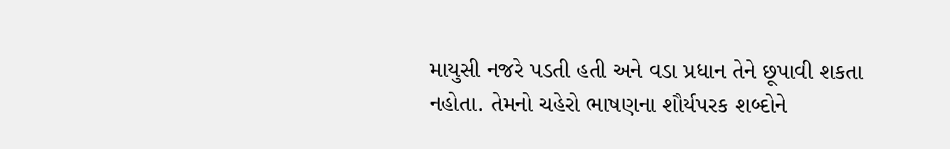માયુસી નજરે પડતી હતી અને વડા પ્રધાન તેને છૂપાવી શકતા નહોતા. તેમનો ચહેરો ભાષણના શૌર્યપરક શબ્દોને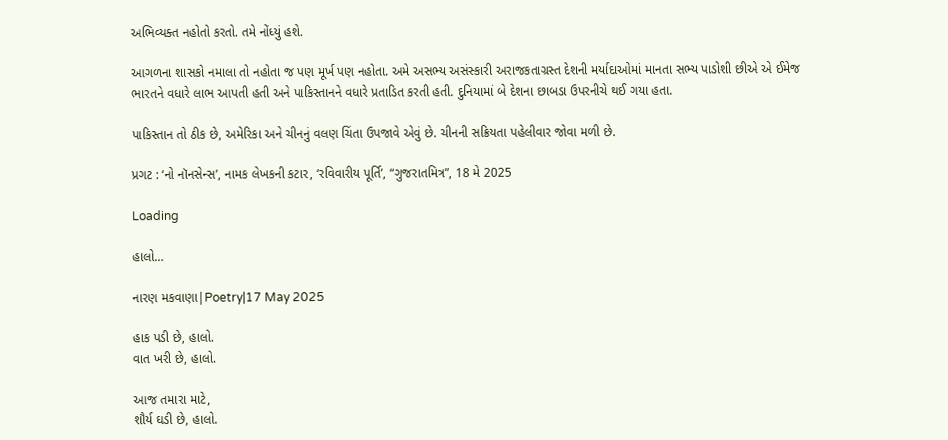અભિવ્યક્ત નહોતો કરતો. તમે નોંધ્યું હશે.

આગળના શાસકો નમાલા તો નહોતા જ પણ મૂર્ખ પણ નહોતા. અમે અસભ્ય અસંસ્કારી અરાજકતાગ્રસ્ત દેશની મર્યાદાઓમાં માનતા સભ્ય પાડોશી છીએ એ ઈમેજ ભારતને વધારે લાભ આપતી હતી અને પાકિસ્તાનને વધારે પ્રતાડિત કરતી હતી. દુનિયામાં બે દેશના છાબડા ઉપરનીચે થઈ ગયા હતા.

પાકિસ્તાન તો ઠીક છે, અમેરિકા અને ચીનનું વલણ ચિંતા ઉપજાવે એવું છે. ચીનની સક્રિયતા પહેલીવાર જોવા મળી છે.

પ્રગટ : ‘નો નૉનસેન્સ’, નામક લેખકની કટાર, ‘રવિવારીય પૂર્તિ’, “ગુજરાતમિત્ર”, 18 મે 2025

Loading

હાલો…

નારણ મકવાણા|Poetry|17 May 2025

હાક પડી છે, હાલો.
વાત ખરી છે, હાલો.

આજ તમારા માટે,
શૌર્ય ઘડી છે, હાલો.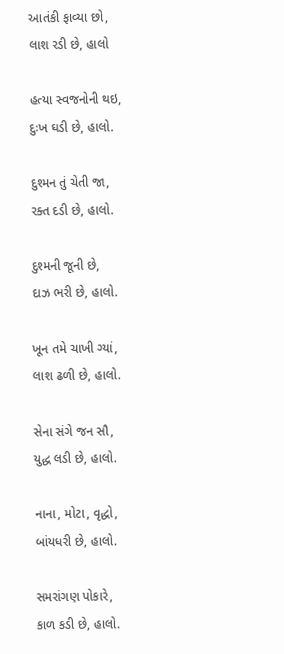આતંકી ફાવ્યા છો,
લાશ રડી છે, હાલો

હત્યા સ્વજનોની થઇ,
દુઃખ ઘડી છે, હાલો.

દુશ્મન તું ચેતી જા,
રક્ત દડી છે, હાલો.

દુશ્મની જૂની છે,
દાઝ ભરી છે, હાલો.

ખૂન તમે ચાખી ગ્યાં,
લાશ ઢળી છે, હાલો.

સેના સંગે જન સૌ,
યુદ્ધ લડી છે, હાલો.

નાના, મોટા, વૃદ્ધો,
બાંયધરી છે, હાલો.

સમરાંગણ પોકારે,
કાળ કડી છે, હાલો.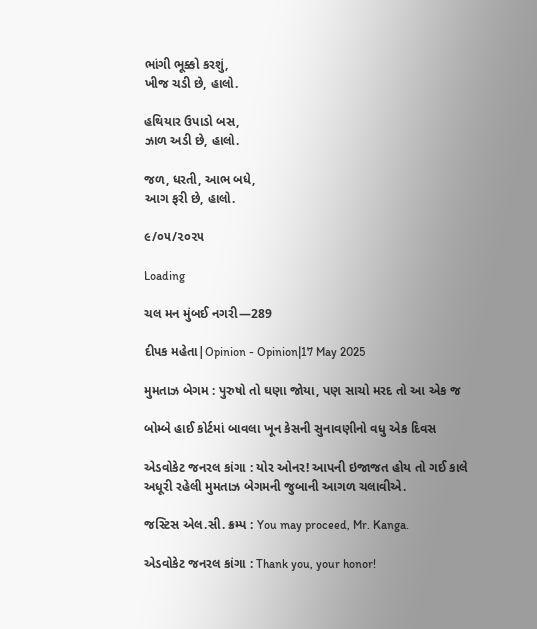ભાંગી ભૂક્કો કરશું,
ખીજ ચડી છે, હાલો.

હથિયાર ઉપાડો બસ,
ઝાળ અડી છે, હાલો.

જળ, ધરતી, આભ બધે,
આગ ફરી છે, હાલો.

૯/૦૫/૨૦૨૫

Loading

ચલ મન મુંબઈ નગરી—289

દીપક મહેતા|Opinion - Opinion|17 May 2025

મુમતાઝ બેગમ : પુરુષો તો ઘણા જોયા, પણ સાચો મરદ તો આ એક જ

બોમ્બે હાઈ કોર્ટમાં બાવલા ખૂન કેસની સુનાવણીનો વધુ એક દિવસ

એડવોકેટ જનરલ કાંગા : યોર ઓનર! આપની ઇજાજત હોય તો ગઈ કાલે અધૂરી રહેલી મુમતાઝ બેગમની જુબાની આગળ ચલાવીએ.

જસ્ટિસ એલ.સી. ક્રમ્પ : You may proceed, Mr. Kanga.

એડવોકેટ જનરલ કાંગા : Thank you, your honor!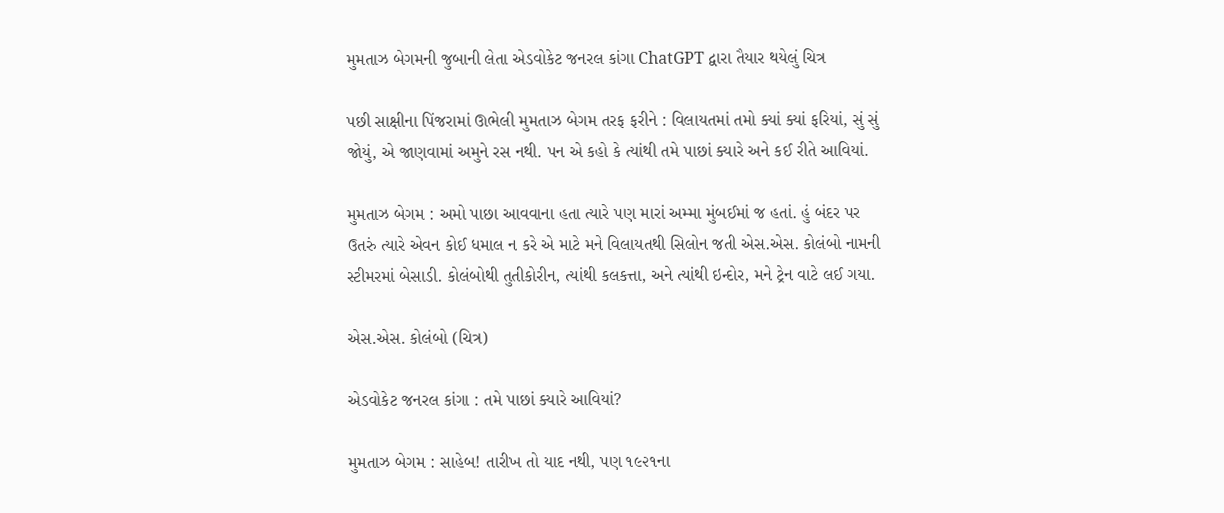મુમતાઝ બેગમની જુબાની લેતા એડવોકેટ જનરલ કાંગા ChatGPT દ્વારા તૈયાર થયેલું ચિત્ર

પછી સાક્ષીના પિંજરામાં ઊભેલી મુમતાઝ બેગમ તરફ ફરીને : વિલાયતમાં તમો ક્યાં ક્યાં ફરિયાં, સું સું જોયું, એ જાણવામાં અમુને રસ નથી. પન એ કહો કે ત્યાંથી તમે પાછાં ક્યારે અને કઈ રીતે આવિયાં.

મુમતાઝ બેગમ : અમો પાછા આવવાના હતા ત્યારે પણ મારાં અમ્મા મુંબઈમાં જ હતાં. હું બંદર પર ઉતરું ત્યારે એવન કોઈ ધમાલ ન કરે એ માટે મને વિલાયતથી સિલોન જતી એસ.એસ. કોલંબો નામની સ્ટીમરમાં બેસાડી. કોલંબોથી તુતીકોરીન, ત્યાંથી કલકત્તા, અને ત્યાંથી ઇન્દોર, મને ટ્રેન વાટે લઈ ગયા.

એસ.એસ. કોલંબો (ચિત્ર)

એડવોકેટ જનરલ કાંગા : તમે પાછાં ક્યારે આવિયાં?

મુમતાઝ બેગમ : સાહેબ! તારીખ તો યાદ નથી, પણ ૧૯૨૧ના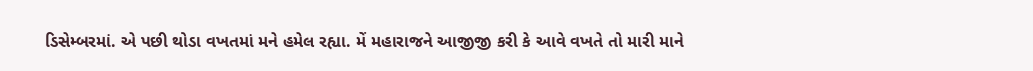ડિસેમ્બરમાં. એ પછી થોડા વખતમાં મને હમેલ રહ્યા. મેં મહારાજને આજીજી કરી કે આવે વખતે તો મારી માને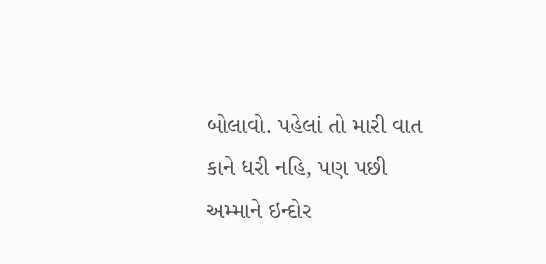બોલાવો. પહેલાં તો મારી વાત કાને ધરી નહિ, પણ પછી અમ્માને ઇન્દોર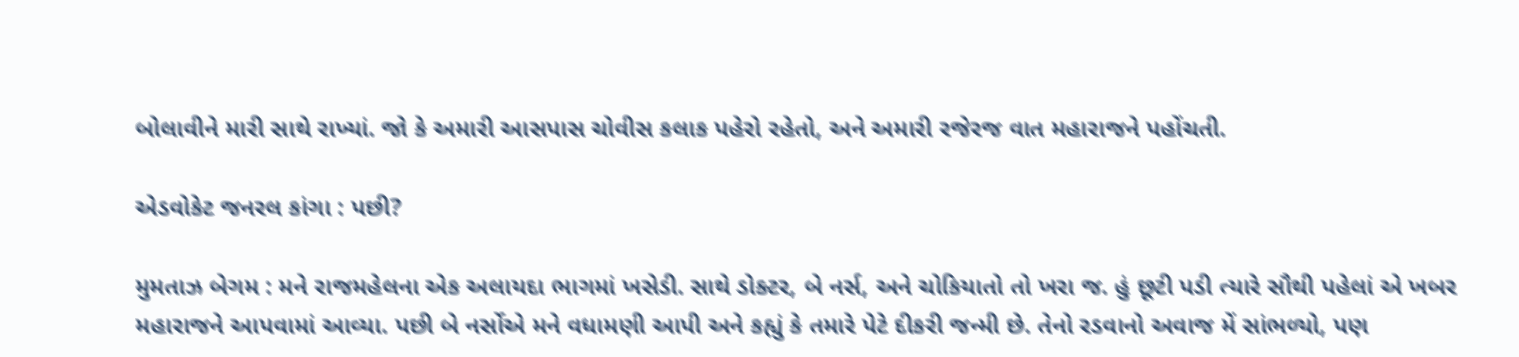બોલાવીને મારી સાથે રાખ્યાં. જો કે અમારી આસપાસ ચોવીસ કલાક પહેરો રહેતો, અને અમારી રજેરજ વાત મહારાજને પહોંચતી.

એડવોકેટ જનરલ કાંગા : પછી?

મુમતાઝ બેગમ : મને રાજમહેલના એક અલાયદા ભાગમાં ખસેડી. સાથે ડોક્ટર, બે નર્સ, અને ચોકિયાતો તો ખરા જ. હું છૂટી પડી ત્યારે સૌથી પહેલાં એ ખબર મહારાજને આપવામાં આવ્યા. પછી બે નર્સોએ મને વધામણી આપી અને કહ્યું કે તમારે પેટે દીકરી જન્મી છે. તેનો રડવાનો અવાજ મેં સાંભળ્યો, પણ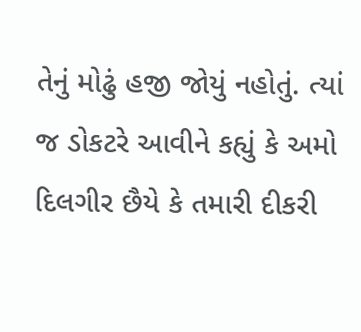તેનું મોઢું હજી જોયું નહોતું. ત્યાં જ ડોકટરે આવીને કહ્યું કે અમો દિલગીર છૈયે કે તમારી દીકરી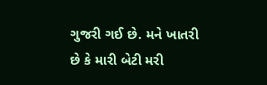ગુજરી ગઈ છે. મને ખાતરી છે કે મારી બેટી મરી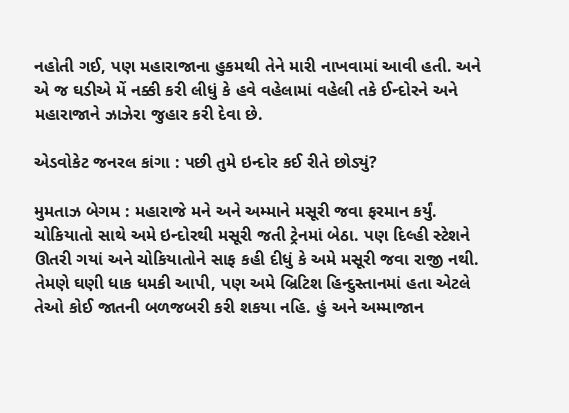નહોતી ગઈ, પણ મહારાજાના હુકમથી તેને મારી નાખવામાં આવી હતી. અને એ જ ઘડીએ મેં નક્કી કરી લીધું કે હવે વહેલામાં વહેલી તકે ઈન્દોરને અને મહારાજાને ઝાઝેરા જુહાર કરી દેવા છે.

એડવોકેટ જનરલ કાંગા : પછી તુમે ઇન્દોર કઈ રીતે છોડ્યું?

મુમતાઝ બેગમ : મહારાજે મને અને અમ્માને મસૂરી જવા ફરમાન કર્યું. ચોકિયાતો સાથે અમે ઇન્દોરથી મસૂરી જતી ટ્રેનમાં બેઠા. પણ દિલ્હી સ્ટેશને ઊતરી ગયાં અને ચોકિયાતોને સાફ કહી દીધું કે અમે મસૂરી જવા રાજી નથી. તેમણે ઘણી ધાક ધમકી આપી, પણ અમે બ્રિટિશ હિન્દુસ્તાનમાં હતા એટલે તેઓ કોઈ જાતની બળજબરી કરી શકયા નહિ. હું અને અમ્માજાન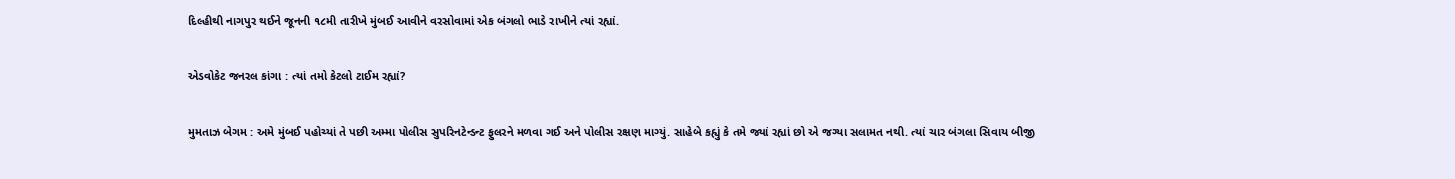દિલ્હીથી નાગપુર થઈને જૂનની ૧૮મી તારીખે મુંબઈ આવીને વરસોવામાં એક બંગલો ભાડે રાખીને ત્યાં રહ્યાં.

એડવોકેટ જનરલ કાંગા : ત્યાં તમો કેટલો ટાઈમ રહ્યાં?

મુમતાઝ બેગમ : અમે મુંબઈ પહોચ્યાં તે પછી અમ્મા પોલીસ સુપરિનટેન્ડન્ટ ફુલરને મળવા ગઈ અને પોલીસ રક્ષણ માગ્યું. સાહેબે કહ્યું કે તમે જ્યાં રહ્યાં છો એ જગ્યા સલામત નથી. ત્યાં ચાર બંગલા સિવાય બીજી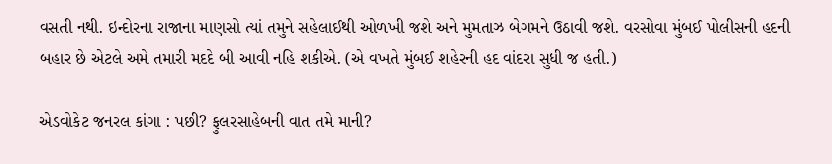વસતી નથી. ઇન્દોરના રાજાના માણસો ત્યાં તમુને સહેલાઈથી ઓળખી જશે અને મુમતાઝ બેગમને ઉઠાવી જશે. વરસોવા મુંબઈ પોલીસની હદની બહાર છે એટલે અમે તમારી મદદે બી આવી નહિ શકીએ. (એ વખતે મુંબઈ શહેરની હદ વાંદરા સુધી જ હતી.)

એડવોકેટ જનરલ કાંગા : પછી? ફુલરસાહેબની વાત તમે માની?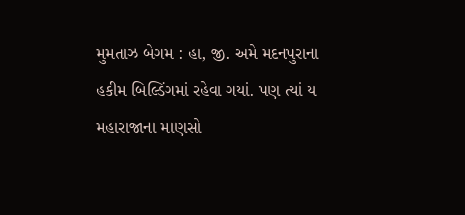મુમતાઝ બેગમ : હા, જી. અમે મદનપુરાના હકીમ બિલ્ડિંગમાં રહેવા ગયાં. પણ ત્યાં ય મહારાજાના માણસો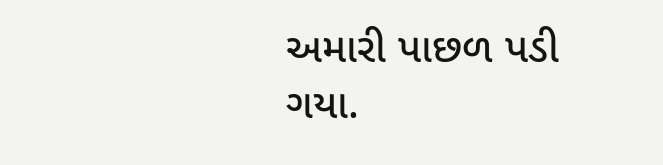અમારી પાછળ પડી ગયા.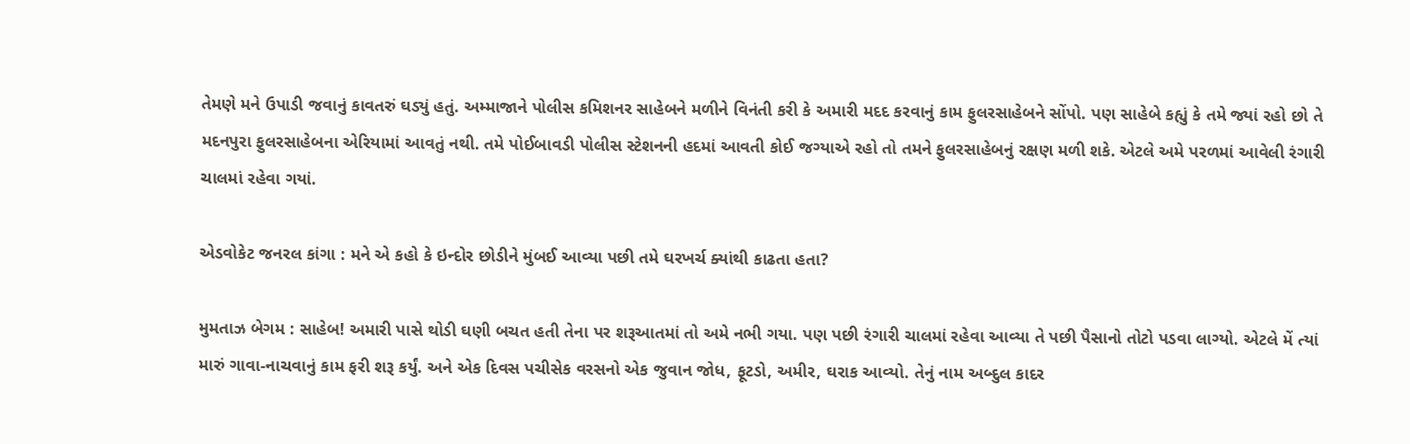તેમણે મને ઉપાડી જવાનું કાવતરું ઘડ્યું હતું. અમ્માજાને પોલીસ કમિશનર સાહેબને મળીને વિનંતી કરી કે અમારી મદદ કરવાનું કામ ફુલરસાહેબને સોંપો. પણ સાહેબે કહ્યું કે તમે જ્યાં રહો છો તે મદનપુરા ફુલરસાહેબના એરિયામાં આવતું નથી. તમે પોઈબાવડી પોલીસ સ્ટેશનની હદમાં આવતી કોઈ જગ્યાએ રહો તો તમને ફુલરસાહેબનું રક્ષણ મળી શકે. એટલે અમે પરળમાં આવેલી રંગારી ચાલમાં રહેવા ગયાં.

એડવોકેટ જનરલ કાંગા : મને એ કહો કે ઇન્દોર છોડીને મુંબઈ આવ્યા પછી તમે ઘરખર્ચ ક્યાંથી કાઢતા હતા?

મુમતાઝ બેગમ : સાહેબ! અમારી પાસે થોડી ઘણી બચત હતી તેના પર શરૂઆતમાં તો અમે નભી ગયા. પણ પછી રંગારી ચાલમાં રહેવા આવ્યા તે પછી પૈસાનો તોટો પડવા લાગ્યો. એટલે મેં ત્યાં મારું ગાવા-નાચવાનું કામ ફરી શરૂ કર્યું. અને એક દિવસ પચીસેક વરસનો એક જુવાન જોધ, ફૂટડો, અમીર, ઘરાક આવ્યો. તેનું નામ અબ્દુલ કાદર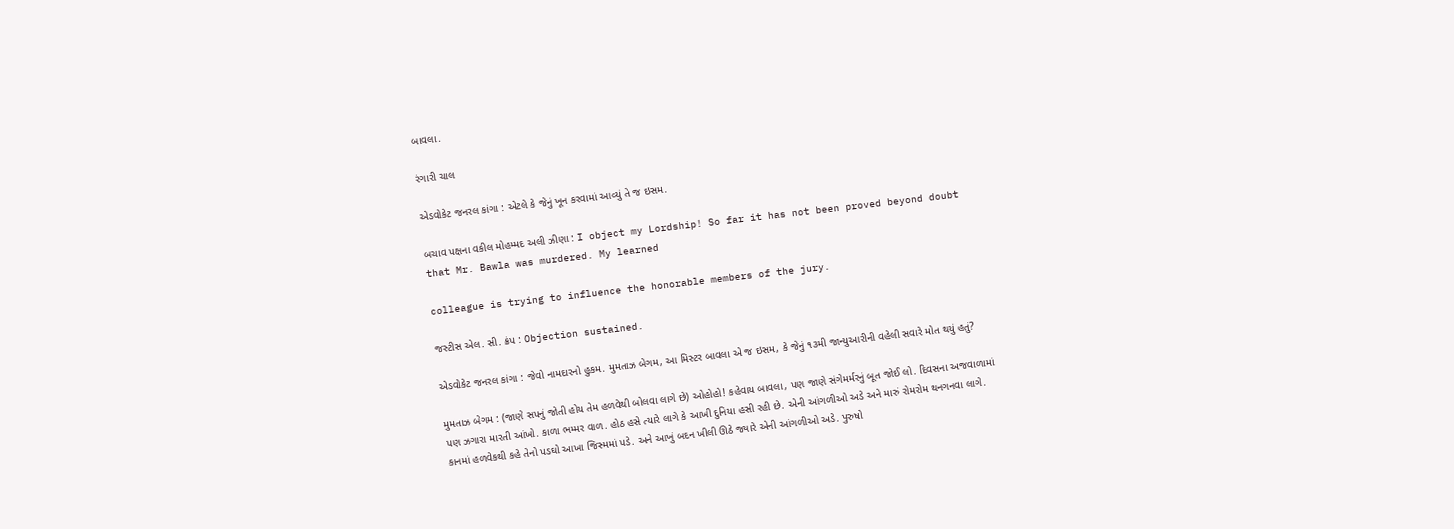બાવલા.

રંગારી ચાલ

એડવોકેટ જનરલ કાંગા : એટલે કે જેનું ખૂન કરવામાં આવ્યું તે જ ઇસમ.

બચાવ પક્ષના વકીલ મોહમ્મદ અલી ઝીણા : I object my Lordship! So far it has not been proved beyond doubt that Mr. Bawla was murdered. My learned

colleague is trying to influence the honorable members of the jury.

જસ્ટીસ એલ. સી. ક્રંપ : Objection sustained.

એડવોકેટ જનરલ કાંગા : જેવો નામદારનો હુકમ. મુમતાઝ બેગમ, આ મિસ્ટર બાવલા એ જ ઇસમ, કે જેનું ૧૩મી જાન્યુઆરીની વહેલી સવારે મોત થયું હતું?

મુમતાઝ બેગમ : (જાણે સપનું જોતી હોય તેમ હળવેથી બોલવા લાગે છે) ઓહોહો! કહેવાય બાવલા, પણ જાણે સંગેમર્મરનું બૂત જોઈ લો. દિવસના અજવાળામાં પણ ઝગારા મારતી આંખો. કાળા ભમ્મર વાળ. હોઠ હસે ત્યારે લાગે કે આખી દુનિયા હસી રહી છે. એની આંગળીઓ અડે અને મારું રોમરોમ થનગનવા લાગે. કાનમાં હળવેકથી કહે તેનો પડઘો આખા જિસ્મમાં પડે. અને આખું બદન ખીલી ઊઠે જ્યારે એની આંગળીઓ અડે. પુરુષો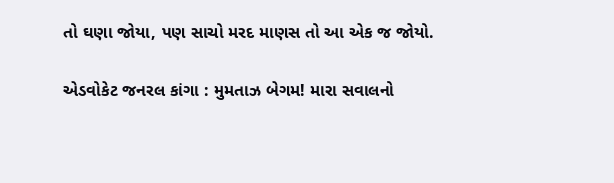તો ઘણા જોયા, પણ સાચો મરદ માણસ તો આ એક જ જોયો.

એડવોકેટ જનરલ કાંગા : મુમતાઝ બેગમ! મારા સવાલનો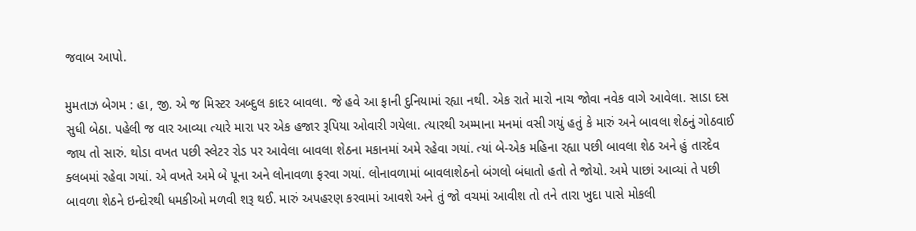જવાબ આપો.

મુમતાઝ બેગમ : હા, જી. એ જ મિસ્ટર અબ્દુલ કાદર બાવલા. જે હવે આ ફાની દુનિયામાં રહ્યા નથી. એક રાતે મારો નાચ જોવા નવેક વાગે આવેલા. સાડા દસ સુધી બેઠા. પહેલી જ વાર આવ્યા ત્યારે મારા પર એક હજાર રૂપિયા ઓવારી ગયેલા. ત્યારથી અમ્માના મનમાં વસી ગયું હતું કે મારું અને બાવલા શેઠનું ગોઠવાઈ જાય તો સારું. થોડા વખત પછી સ્લેટર રોડ પર આવેલા બાવલા શેઠના મકાનમાં અમે રહેવા ગયાં. ત્યાં બે-એક મહિના રહ્યા પછી બાવલા શેઠ અને હું તારદેવ ક્લબમાં રહેવા ગયાં. એ વખતે અમે બે પૂના અને લોનાવળા ફરવા ગયાં. લોનાવળામાં બાવલાશેઠનો બંગલો બંધાતો હતો તે જોયો. અમે પાછાં આવ્યાં તે પછી બાવળા શેઠને ઇન્દોરથી ધમકીઓ મળવી શરૂ થઈ. મારું અપહરણ કરવામાં આવશે અને તું જો વચમાં આવીશ તો તને તારા ખુદા પાસે મોકલી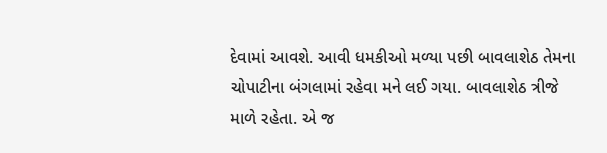દેવામાં આવશે. આવી ધમકીઓ મળ્યા પછી બાવલાશેઠ તેમના ચોપાટીના બંગલામાં રહેવા મને લઈ ગયા. બાવલાશેઠ ત્રીજે માળે રહેતા. એ જ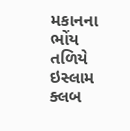મકાનના ભોંય તળિયે ઇસ્લામ ક્લબ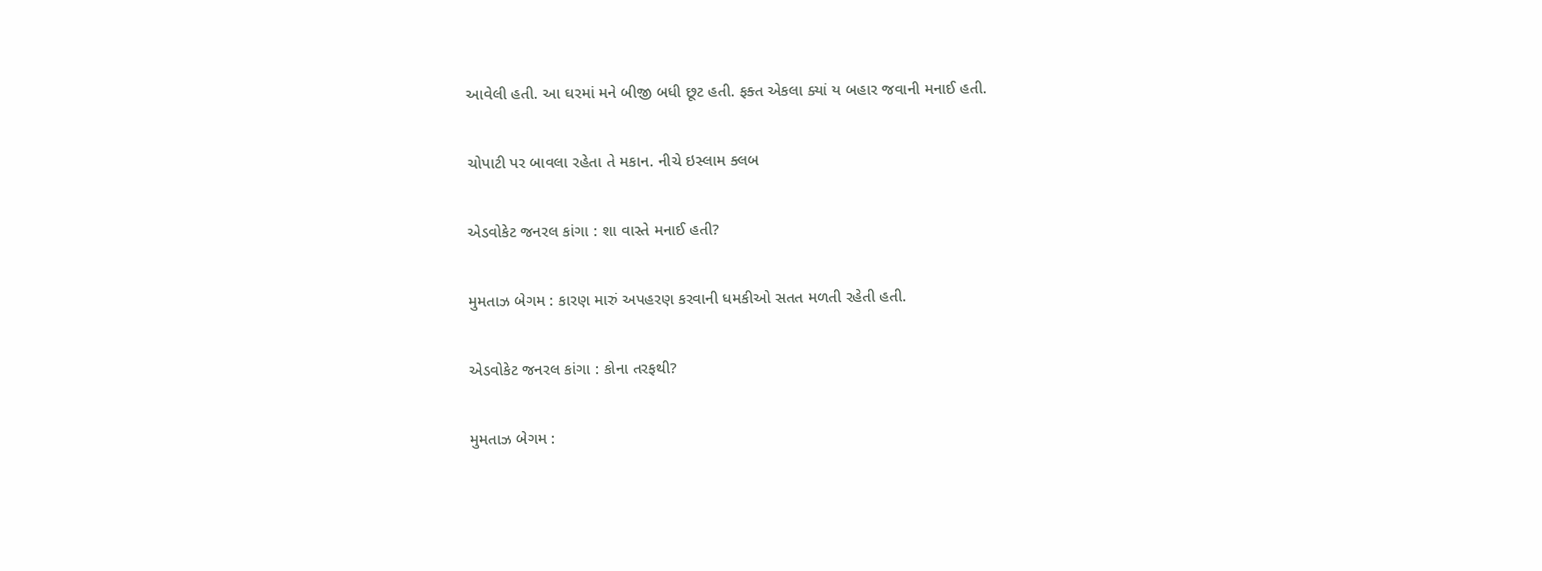આવેલી હતી. આ ઘરમાં મને બીજી બધી છૂટ હતી. ફક્ત એકલા ક્યાં ય બહાર જવાની મનાઈ હતી.

ચોપાટી પર બાવલા રહેતા તે મકાન. નીચે ઇસ્લામ ક્લબ

એડવોકેટ જનરલ કાંગા : શા વાસ્તે મનાઈ હતી?

મુમતાઝ બેગમ : કારણ મારું અપહરણ કરવાની ધમકીઓ સતત મળતી રહેતી હતી.

એડવોકેટ જનરલ કાંગા : કોના તરફથી?

મુમતાઝ બેગમ :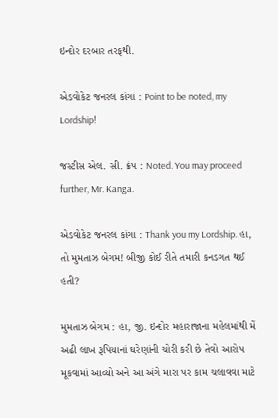ઇન્દોર દરબાર તરફથી.

એડવોકેટ જનરલ કાંગા : Point to be noted, my Lordship!

જસ્ટીસ એલ. સી. ક્રંપ : Noted. You may proceed further, Mr. Kanga.

એડવોકેટ જનરલ કાંગા : Thank you my Lordship. હા, તો મુમતાઝ બેગમ! બીજી કોઈ રીતે તમારી કનડગત થઈ હતી?

મુમતાઝ બેગમ : હા, જી. ઇન્દોર મહારાજાના મહેલમાંથી મેં અઢી લાખ રૂપિયાનાં ઘરેણાંની ચોરી કરી છે તેવો આરોપ મૂકવામાં આવ્યો અને આ અંગે મારા પર કામ ચલાવવા માટે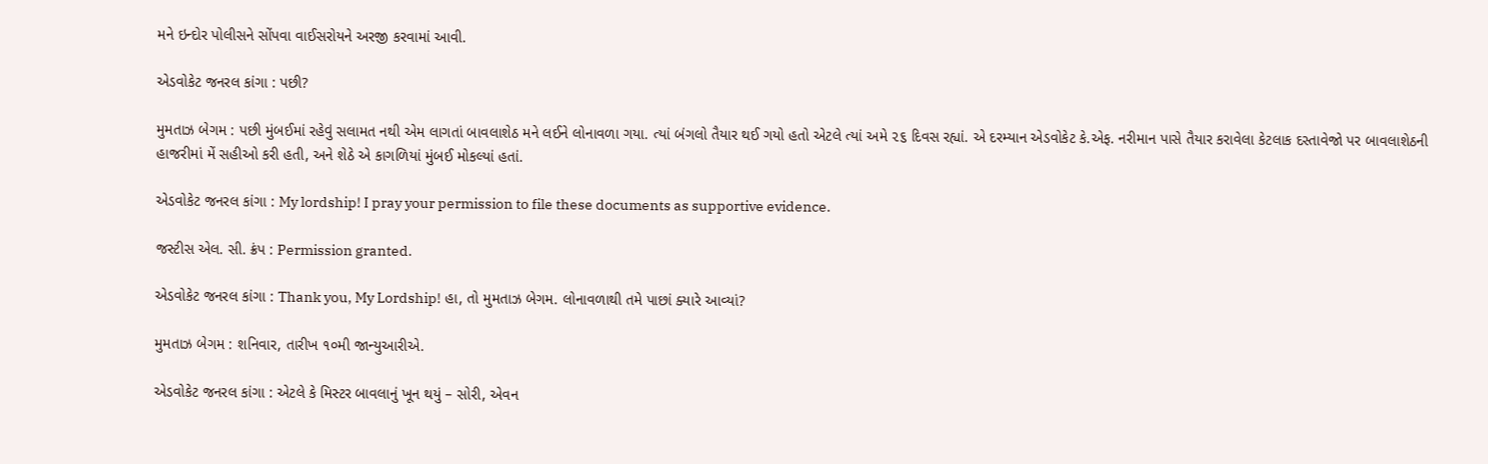મને ઇન્દોર પોલીસને સોંપવા વાઈસરોયને અરજી કરવામાં આવી.

એડવોકેટ જનરલ કાંગા : પછી?

મુમતાઝ બેગમ : પછી મુંબઈમાં રહેવું સલામત નથી એમ લાગતાં બાવલાશેઠ મને લઈને લોનાવળા ગયા. ત્યાં બંગલો તૈયાર થઈ ગયો હતો એટલે ત્યાં અમે ૨૬ દિવસ રહ્યાં. એ દરમ્યાન એડવોકેટ કે.એફ. નરીમાન પાસે તૈયાર કરાવેલા કેટલાક દસ્તાવેજો પર બાવલાશેઠની હાજરીમાં મેં સહીઓ કરી હતી, અને શેઠે એ કાગળિયાં મુંબઈ મોકલ્યાં હતાં.

એડવોકેટ જનરલ કાંગા : My lordship! I pray your permission to file these documents as supportive evidence.

જસ્ટીસ એલ. સી. ક્રંપ : Permission granted.

એડવોકેટ જનરલ કાંગા : Thank you, My Lordship! હા, તો મુમતાઝ બેગમ. લોનાવળાથી તમે પાછાં ક્યારે આવ્યાં?

મુમતાઝ બેગમ : શનિવાર, તારીખ ૧૦મી જાન્યુઆરીએ.

એડવોકેટ જનરલ કાંગા : એટલે કે મિસ્ટર બાવલાનું ખૂન થયું – સોરી, એવન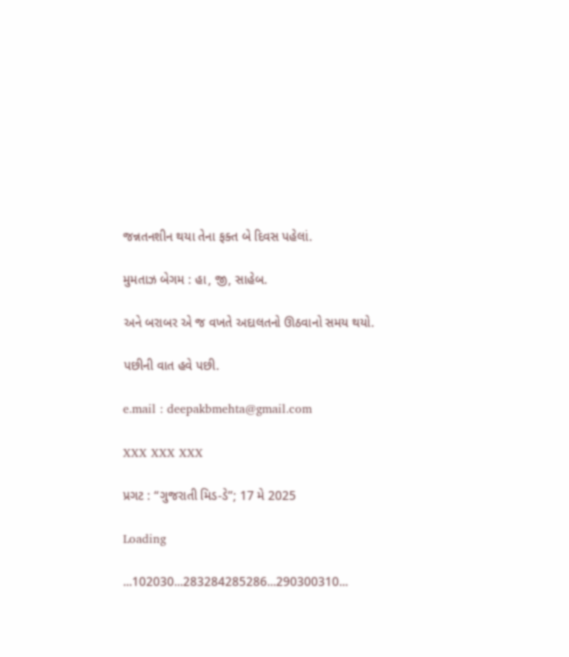જન્નતનશીન થયા તેના ફક્ત બે દિવસ પહેલાં.

મુમતાઝ બેગમ : હા, જી, સાહેબ.

અને બરાબર એ જ વખતે અદાલતનો ઊઠવાનો સમય થયો.

પછીની વાત હવે પછી.

e.mail : deepakbmehta@gmail.com

XXX XXX XXX

પ્રગટ : “ગુજરાતી મિડ-ડે”; 17 મે 2025

Loading

...102030...283284285286...290300310...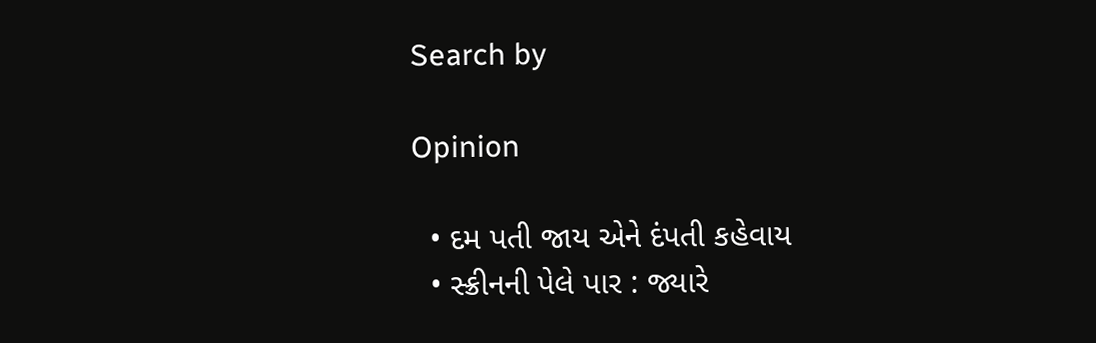Search by

Opinion

  • દમ પતી જાય એને દંપતી કહેવાય
  • સ્ક્રીનની પેલે પાર : જ્યારે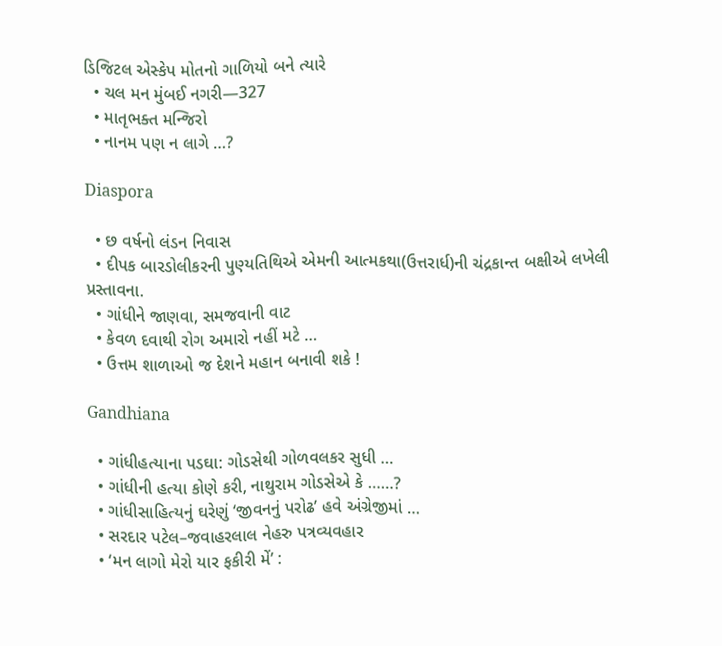ડિજિટલ એસ્કેપ મોતનો ગાળિયો બને ત્યારે
  • ચલ મન મુંબઈ નગરી—327
  • માતૃભક્ત મન્જિરો
  • નાનમ પણ ન લાગે …?

Diaspora

  • છ વર્ષનો લંડન નિવાસ
  • દીપક બારડોલીકરની પુણ્યતિથિએ એમની આત્મકથા(ઉત્તરાર્ધ)ની ચંદ્રકાન્ત બક્ષીએ લખેલી પ્રસ્તાવના.
  • ગાંધીને જાણવા, સમજવાની વાટ
  • કેવળ દવાથી રોગ અમારો નહીં મટે …
  • ઉત્તમ શાળાઓ જ દેશને મહાન બનાવી શકે !

Gandhiana

  • ગાંધીહત્યાના પડઘા: ગોડસેથી ગોળવલકર સુધી …
  • ગાંધીની હત્યા કોણે કરી, નાથુરામ ગોડસેએ કે ……?
  • ગાંધીસાહિત્યનું ઘરેણું ‘જીવનનું પરોઢ’ હવે અંગ્રેજીમાં …
  • સરદાર પટેલ–જવાહરલાલ નેહરુ પત્રવ્યવહાર
  • ‘મન લાગો મેરો યાર ફકીરી મેં’ :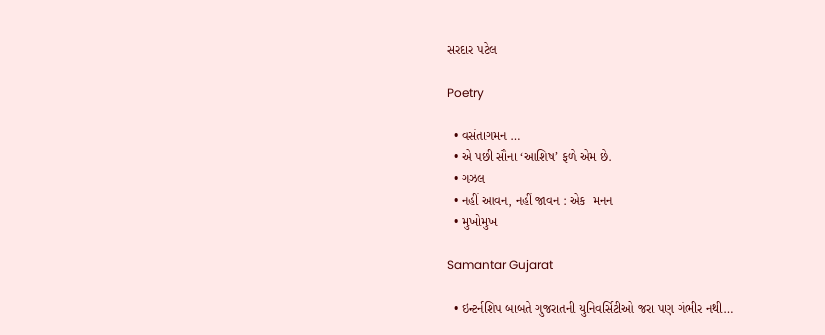સરદાર પટેલ

Poetry

  • વસંતાગમન …
  • એ પછી સૌના ‘આશિષ’ ફળે એમ છે.
  • ગઝલ
  • નહીં આવન, નહીં જાવન : એક  મનન
  • મુખોમુખ

Samantar Gujarat

  • ઇન્ટર્નશિપ બાબતે ગુજરાતની યુનિવર્સિટીઓ જરા પણ ગંભીર નથી…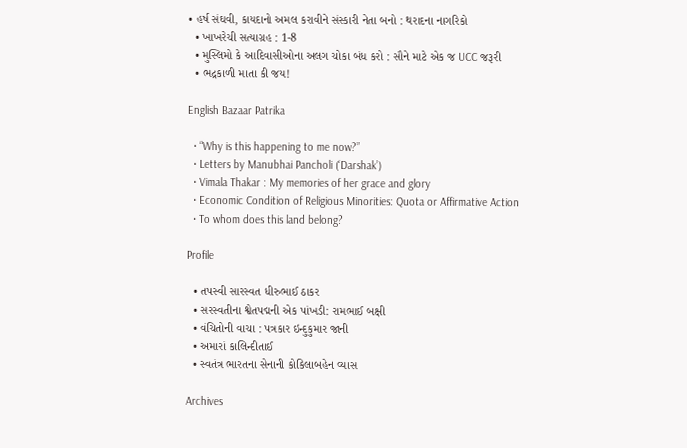• હર્ષ સંઘવી, કાયદાનો અમલ કરાવીને સંસ્કારી નેતા બનો : થરાદના નાગરિકો
  • ખાખરેચી સત્યાગ્રહ : 1-8
  • મુસ્લિમો કે આદિવાસીઓના અલગ ચોકા બંધ કરો : સૌને માટે એક જ UCC જરૂરી
  • ભદ્રકાળી માતા કી જય!

English Bazaar Patrika

  • “Why is this happening to me now?”
  • Letters by Manubhai Pancholi (‘Darshak’)
  • Vimala Thakar : My memories of her grace and glory
  • Economic Condition of Religious Minorities: Quota or Affirmative Action
  • To whom does this land belong?

Profile

  • તપસ્વી સારસ્વત ધીરુભાઈ ઠાકર
  • સરસ્વતીના શ્વેતપદ્મની એક પાંખડી: રામભાઈ બક્ષી
  • વંચિતોની વાચા : પત્રકાર ઇન્દુકુમાર જાની
  • અમારાં કાલિન્દીતાઈ
  • સ્વતંત્ર ભારતના સેનાની કોકિલાબહેન વ્યાસ

Archives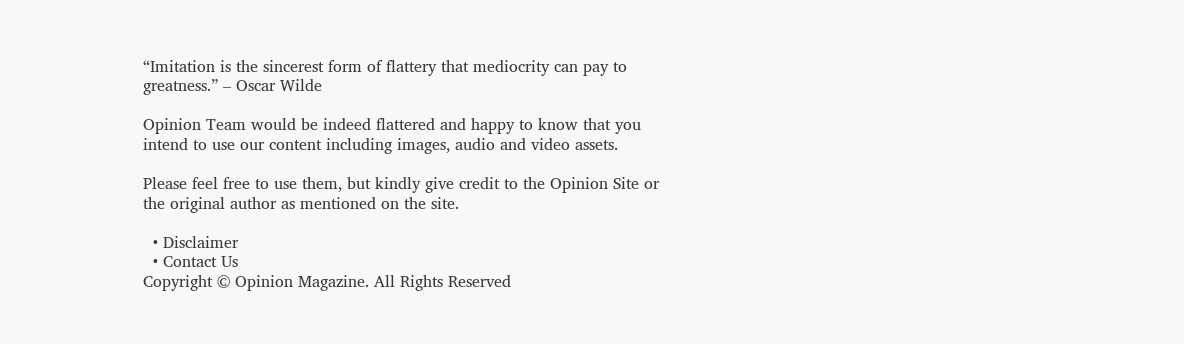“Imitation is the sincerest form of flattery that mediocrity can pay to greatness.” – Oscar Wilde

Opinion Team would be indeed flattered and happy to know that you intend to use our content including images, audio and video assets.

Please feel free to use them, but kindly give credit to the Opinion Site or the original author as mentioned on the site.

  • Disclaimer
  • Contact Us
Copyright © Opinion Magazine. All Rights Reserved